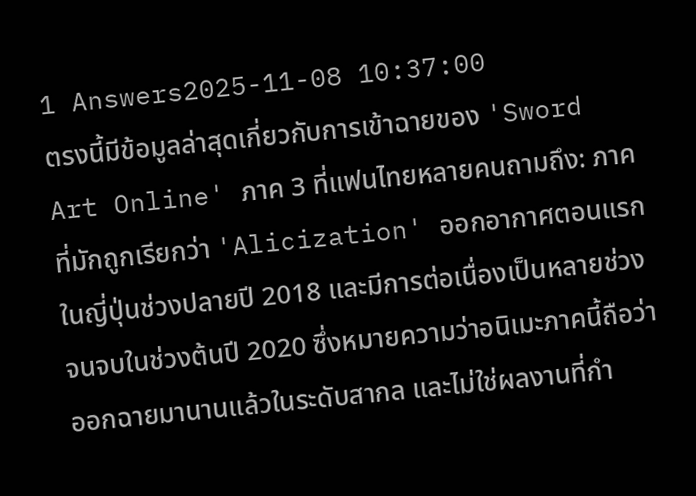1 Answers2025-11-08 10:37:00
ตรงนี้มีข้อมูลล่าสุดเกี่ยวกับการเข้าฉายของ 'Sword Art Online' ภาค 3 ที่แฟนไทยหลายคนถามถึง: ภาคที่มักถูกเรียกว่า 'Alicization' ออกอากาศตอนแรกในญี่ปุ่นช่วงปลายปี 2018 และมีการต่อเนื่องเป็นหลายช่วงจนจบในช่วงต้นปี 2020 ซึ่งหมายความว่าอนิเมะภาคนี้ถือว่าออกฉายมานานแล้วในระดับสากล และไม่ใช่ผลงานที่กำ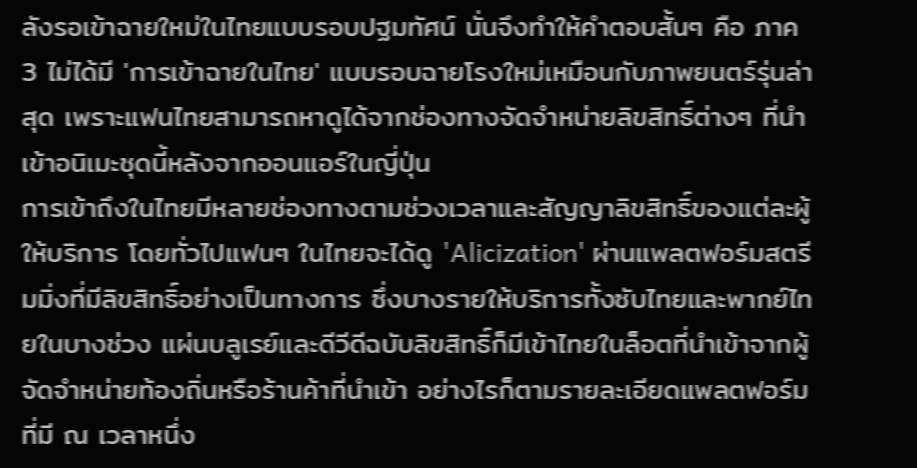ลังรอเข้าฉายใหม่ในไทยแบบรอบปฐมทัศน์ นั่นจึงทำให้คำตอบสั้นๆ คือ ภาค 3 ไม่ได้มี 'การเข้าฉายในไทย' แบบรอบฉายโรงใหม่เหมือนกับภาพยนตร์รุ่นล่าสุด เพราะแฟนไทยสามารถหาดูได้จากช่องทางจัดจำหน่ายลิขสิทธิ์ต่างๆ ที่นำเข้าอนิเมะชุดนี้หลังจากออนแอร์ในญี่ปุ่น
การเข้าถึงในไทยมีหลายช่องทางตามช่วงเวลาและสัญญาลิขสิทธิ์ของแต่ละผู้ให้บริการ โดยทั่วไปแฟนๆ ในไทยจะได้ดู 'Alicization' ผ่านแพลตฟอร์มสตรีมมิ่งที่มีลิขสิทธิ์อย่างเป็นทางการ ซึ่งบางรายให้บริการทั้งซับไทยและพากย์ไทยในบางช่วง แผ่นบลูเรย์และดีวีดีฉบับลิขสิทธิ์ก็มีเข้าไทยในล็อตที่นำเข้าจากผู้จัดจำหน่ายท้องถิ่นหรือร้านค้าที่นำเข้า อย่างไรก็ตามรายละเอียดแพลตฟอร์มที่มี ณ เวลาหนึ่ง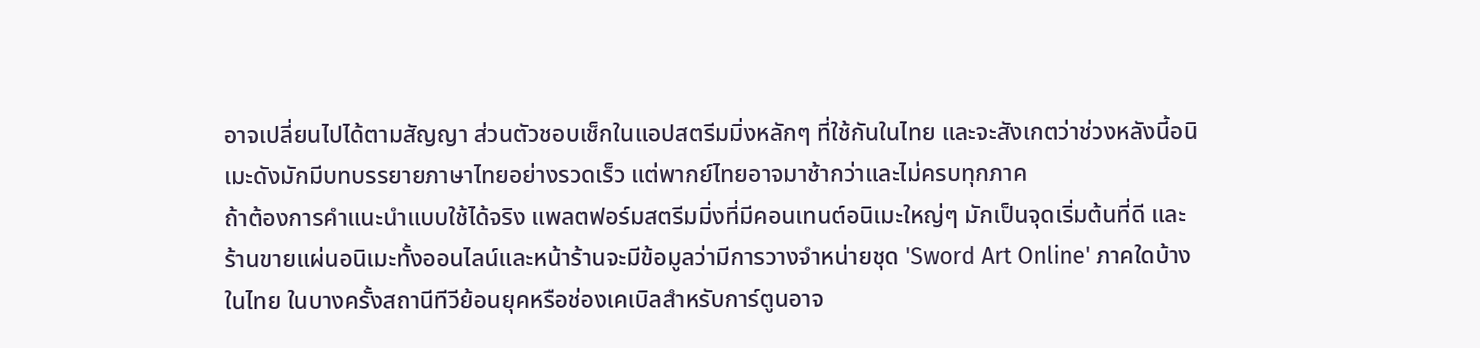อาจเปลี่ยนไปได้ตามสัญญา ส่วนตัวชอบเช็กในแอปสตรีมมิ่งหลักๆ ที่ใช้กันในไทย และจะสังเกตว่าช่วงหลังนี้อนิเมะดังมักมีบทบรรยายภาษาไทยอย่างรวดเร็ว แต่พากย์ไทยอาจมาช้ากว่าและไม่ครบทุกภาค
ถ้าต้องการคำแนะนำแบบใช้ได้จริง แพลตฟอร์มสตรีมมิ่งที่มีคอนเทนต์อนิเมะใหญ่ๆ มักเป็นจุดเริ่มต้นที่ดี และร้านขายแผ่นอนิเมะทั้งออนไลน์และหน้าร้านจะมีข้อมูลว่ามีการวางจำหน่ายชุด 'Sword Art Online' ภาคใดบ้างในไทย ในบางครั้งสถานีทีวีย้อนยุคหรือช่องเคเบิลสำหรับการ์ตูนอาจ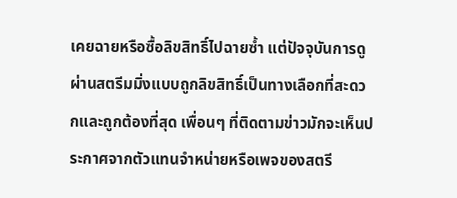เคยฉายหรือซื้อลิขสิทธิ์ไปฉายซ้ำ แต่ปัจจุบันการดูผ่านสตรีมมิ่งแบบถูกลิขสิทธิ์เป็นทางเลือกที่สะดวกและถูกต้องที่สุด เพื่อนๆ ที่ติดตามข่าวมักจะเห็นประกาศจากตัวแทนจำหน่ายหรือเพจของสตรี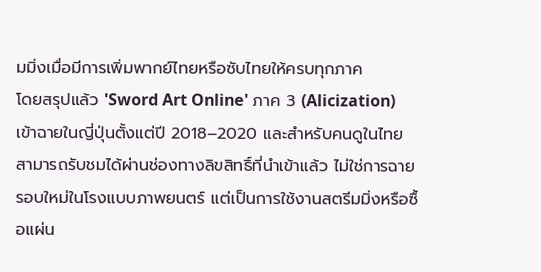มมิ่งเมื่อมีการเพิ่มพากย์ไทยหรือซับไทยให้ครบทุกภาค
โดยสรุปแล้ว 'Sword Art Online' ภาค 3 (Alicization) เข้าฉายในญี่ปุ่นตั้งแต่ปี 2018–2020 และสำหรับคนดูในไทยสามารถรับชมได้ผ่านช่องทางลิขสิทธิ์ที่นำเข้าแล้ว ไม่ใช่การฉายรอบใหม่ในโรงแบบภาพยนตร์ แต่เป็นการใช้งานสตรีมมิ่งหรือซื้อแผ่น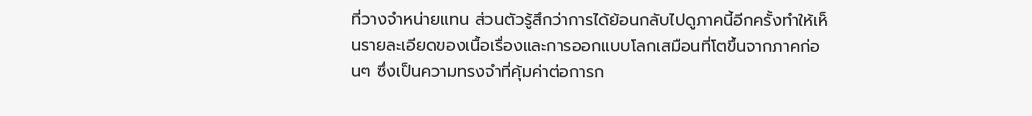ที่วางจำหน่ายแทน ส่วนตัวรู้สึกว่าการได้ย้อนกลับไปดูภาคนี้อีกครั้งทำให้เห็นรายละเอียดของเนื้อเรื่องและการออกแบบโลกเสมือนที่โตขึ้นจากภาคก่อนๆ ซึ่งเป็นความทรงจำที่คุ้มค่าต่อการก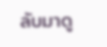ลับมาดู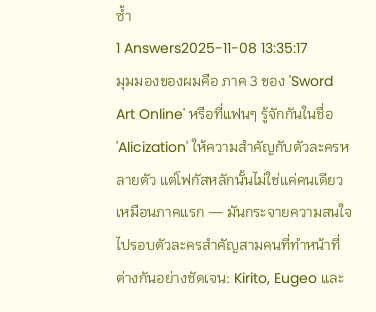ซ้ำ
1 Answers2025-11-08 13:35:17
มุมมองของผมคือ ภาค 3 ของ 'Sword Art Online' หรือที่แฟนๆ รู้จักกันในชื่อ 'Alicization' ให้ความสำคัญกับตัวละครหลายตัว แต่โฟกัสหลักนั้นไม่ใช่แค่คนเดียวเหมือนภาคแรก — มันกระจายความสนใจไปรอบตัวละครสำคัญสามคนที่ทำหน้าที่ต่างกันอย่างชัดเจน: Kirito, Eugeo และ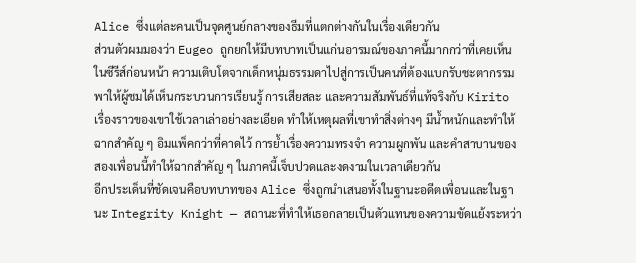Alice ซึ่งแต่ละคนเป็นจุดศูนย์กลางของธีมที่แตกต่างกันในเรื่องเดียวกัน
ส่วนตัวผมมองว่า Eugeo ถูกยกให้มีบทบาทเป็นแก่นอารมณ์ของภาคนี้มากกว่าที่เคยเห็นในซีรีส์ก่อนหน้า ความเติบโตจากเด็กหนุ่มธรรมดาไปสู่การเป็นคนที่ต้องแบกรับชะตากรรม พาให้ผู้ชมได้เห็นกระบวนการเรียนรู้ การเสียสละ และความสัมพันธ์ที่แท้จริงกับ Kirito เรื่องราวของเขาใช้เวลาเล่าอย่างละเอียด ทำให้เหตุผลที่เขาทำสิ่งต่างๆ มีน้ำหนักและทำให้ฉากสำคัญ ๆ อิมแพ็คกว่าที่คาดไว้ การย้ำเรื่องความทรงจำ ความผูกพัน และคำสาบานของสองเพื่อนนี้ทำให้ฉากสำคัญ ๆ ในภาคนี้เจ็บปวดและงดงามในเวลาเดียวกัน
อีกประเด็นที่ชัดเจนคือบทบาทของ Alice ซึ่งถูกนำเสนอทั้งในฐานะอดีตเพื่อนและในฐานะ Integrity Knight — สถานะที่ทำให้เธอกลายเป็นตัวแทนของความขัดแย้งระหว่า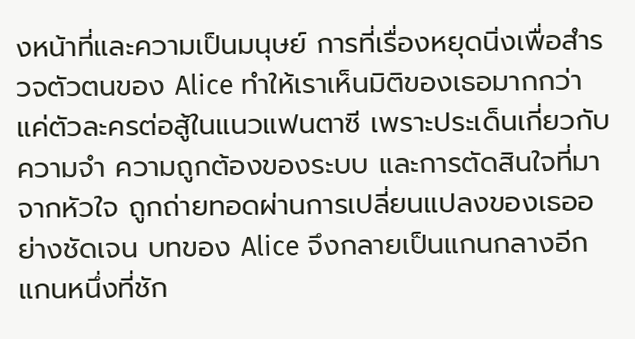งหน้าที่และความเป็นมนุษย์ การที่เรื่องหยุดนิ่งเพื่อสำรวจตัวตนของ Alice ทำให้เราเห็นมิติของเธอมากกว่าแค่ตัวละครต่อสู้ในแนวแฟนตาซี เพราะประเด็นเกี่ยวกับความจำ ความถูกต้องของระบบ และการตัดสินใจที่มาจากหัวใจ ถูกถ่ายทอดผ่านการเปลี่ยนแปลงของเธออย่างชัดเจน บทของ Alice จึงกลายเป็นแกนกลางอีกแกนหนึ่งที่ชัก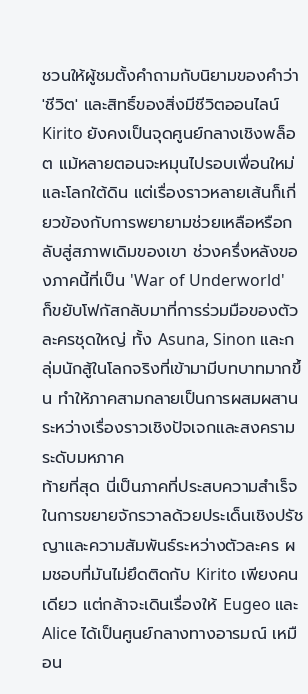ชวนให้ผู้ชมตั้งคำถามกับนิยามของคำว่า 'ชีวิต' และสิทธิ์ของสิ่งมีชีวิตออนไลน์
Kirito ยังคงเป็นจุดศูนย์กลางเชิงพล็อต แม้หลายตอนจะหมุนไปรอบเพื่อนใหม่และโลกใต้ดิน แต่เรื่องราวหลายเส้นก็เกี่ยวข้องกับการพยายามช่วยเหลือหรือกลับสู่สภาพเดิมของเขา ช่วงครึ่งหลังของภาคนี้ที่เป็น 'War of Underworld' ก็ขยับโฟกัสกลับมาที่การร่วมมือของตัวละครชุดใหญ่ ทั้ง Asuna, Sinon และกลุ่มนักสู้ในโลกจริงที่เข้ามามีบทบาทมากขึ้น ทำให้ภาคสามกลายเป็นการผสมผสานระหว่างเรื่องราวเชิงปัจเจกและสงครามระดับมหภาค
ท้ายที่สุด นี่เป็นภาคที่ประสบความสำเร็จในการขยายจักรวาลด้วยประเด็นเชิงปรัชญาและความสัมพันธ์ระหว่างตัวละคร ผมชอบที่มันไม่ยึดติดกับ Kirito เพียงคนเดียว แต่กล้าจะเดินเรื่องให้ Eugeo และ Alice ได้เป็นศูนย์กลางทางอารมณ์ เหมือน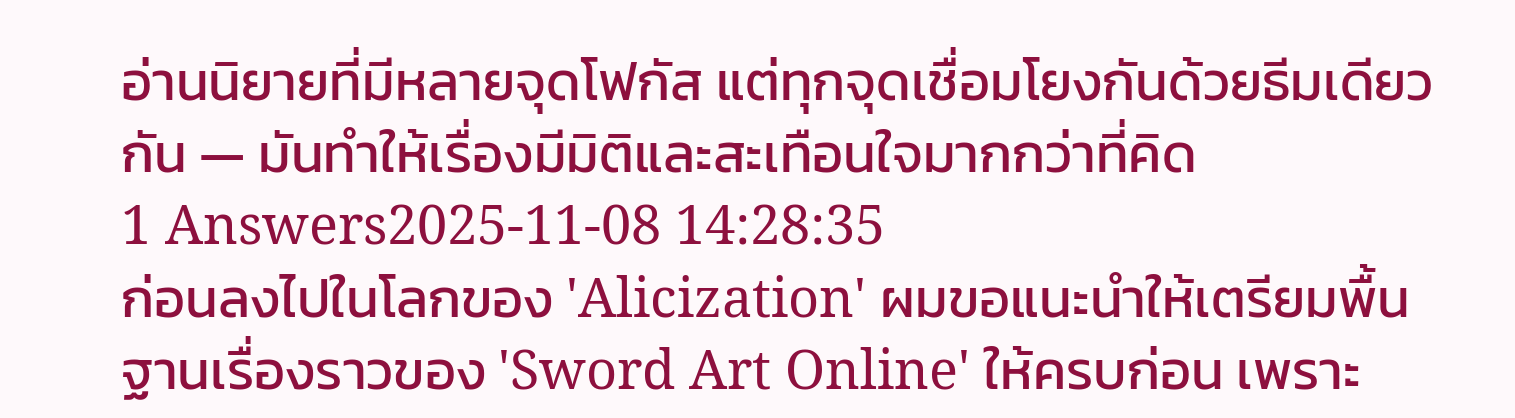อ่านนิยายที่มีหลายจุดโฟกัส แต่ทุกจุดเชื่อมโยงกันด้วยธีมเดียวกัน — มันทำให้เรื่องมีมิติและสะเทือนใจมากกว่าที่คิด
1 Answers2025-11-08 14:28:35
ก่อนลงไปในโลกของ 'Alicization' ผมขอแนะนำให้เตรียมพื้นฐานเรื่องราวของ 'Sword Art Online' ให้ครบก่อน เพราะ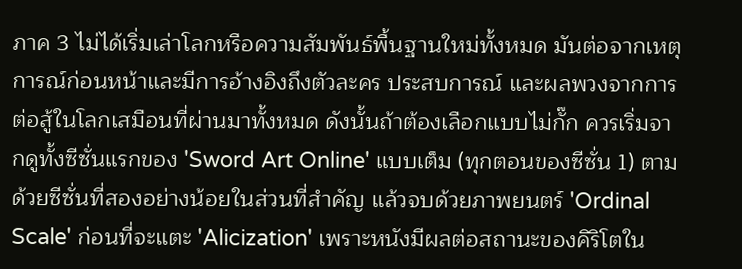ภาค 3 ไม่ได้เริ่มเล่าโลกหรือความสัมพันธ์พื้นฐานใหม่ทั้งหมด มันต่อจากเหตุการณ์ก่อนหน้าและมีการอ้างอิงถึงตัวละคร ประสบการณ์ และผลพวงจากการต่อสู้ในโลกเสมือนที่ผ่านมาทั้งหมด ดังนั้นถ้าต้องเลือกแบบไม่กั๊ก ควรเริ่มจากดูทั้งซีซั่นแรกของ 'Sword Art Online' แบบเต็ม (ทุกตอนของซีซั่น 1) ตามด้วยซีซั่นที่สองอย่างน้อยในส่วนที่สำคัญ แล้วจบด้วยภาพยนตร์ 'Ordinal Scale' ก่อนที่จะแตะ 'Alicization' เพราะหนังมีผลต่อสถานะของคิริโตใน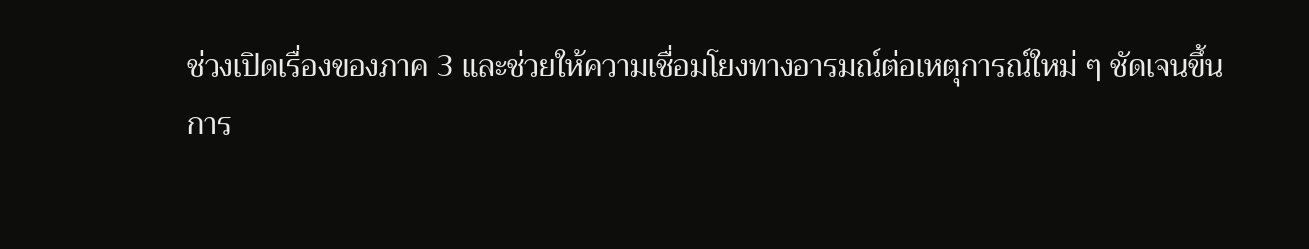ช่วงเปิดเรื่องของภาค 3 และช่วยให้ความเชื่อมโยงทางอารมณ์ต่อเหตุการณ์ใหม่ ๆ ชัดเจนขึ้น
การ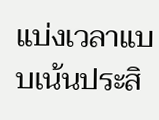แบ่งเวลาแบบเน้นประสิ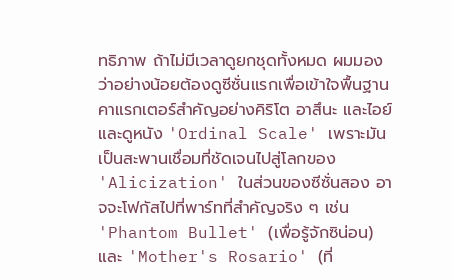ทธิภาพ ถ้าไม่มีเวลาดูยกชุดทั้งหมด ผมมองว่าอย่างน้อยต้องดูซีซั่นแรกเพื่อเข้าใจพื้นฐานคาแรกเตอร์สำคัญอย่างคิริโต อาสึนะ และไอย์ และดูหนัง 'Ordinal Scale' เพราะมันเป็นสะพานเชื่อมที่ชัดเจนไปสู่โลกของ 'Alicization' ในส่วนของซีซั่นสอง อาจจะโฟกัสไปที่พาร์ทที่สำคัญจริง ๆ เช่น 'Phantom Bullet' (เพื่อรู้จักซิน่อน) และ 'Mother's Rosario' (ที่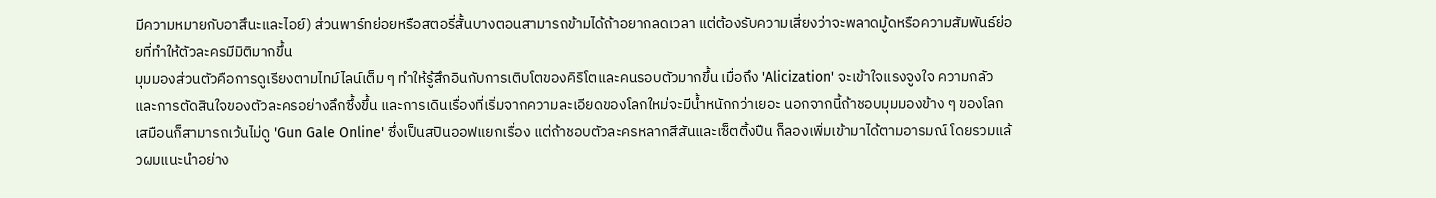มีความหมายกับอาสึนะและไอย์) ส่วนพาร์ทย่อยหรือสตอรี่สั้นบางตอนสามารถข้ามได้ถ้าอยากลดเวลา แต่ต้องรับความเสี่ยงว่าจะพลาดมู้ดหรือความสัมพันธ์ย่อยที่ทำให้ตัวละครมีมิติมากขึ้น
มุมมองส่วนตัวคือการดูเรียงตามไทม์ไลน์เต็ม ๆ ทำให้รู้สึกอินกับการเติบโตของคิริโตและคนรอบตัวมากขึ้น เมื่อถึง 'Alicization' จะเข้าใจแรงจูงใจ ความกลัว และการตัดสินใจของตัวละครอย่างลึกซึ้งขึ้น และการเดินเรื่องที่เริ่มจากความละเอียดของโลกใหม่จะมีน้ำหนักกว่าเยอะ นอกจากนี้ถ้าชอบมุมมองข้าง ๆ ของโลกเสมือนก็สามารถเว้นไม่ดู 'Gun Gale Online' ซึ่งเป็นสปินออฟแยกเรื่อง แต่ถ้าชอบตัวละครหลากสีสันและเซ็ตติ้งปืน ก็ลองเพิ่มเข้ามาได้ตามอารมณ์ โดยรวมแล้วผมแนะนำอย่าง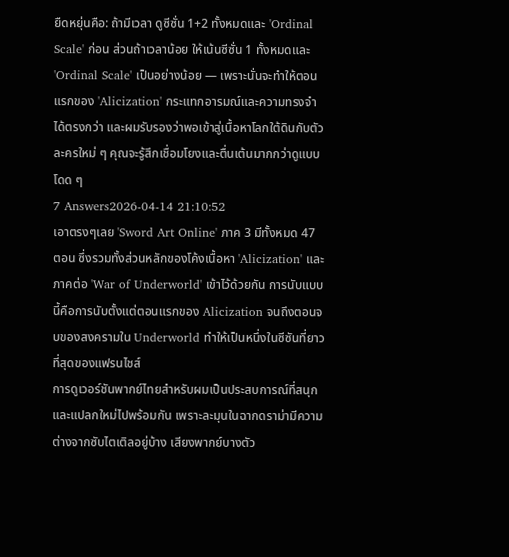ยืดหยุ่นคือ: ถ้ามีเวลา ดูซีซั่น 1+2 ทั้งหมดและ 'Ordinal Scale' ก่อน ส่วนถ้าเวลาน้อย ให้เน้นซีซั่น 1 ทั้งหมดและ 'Ordinal Scale' เป็นอย่างน้อย — เพราะนั่นจะทำให้ตอนแรกของ 'Alicization' กระแทกอารมณ์และความทรงจำได้ตรงกว่า และผมรับรองว่าพอเข้าสู่เนื้อหาโลกใต้ดินกับตัวละครใหม่ ๆ คุณจะรู้สึกเชื่อมโยงและตื่นเต้นมากกว่าดูแบบโดด ๆ
7 Answers2026-04-14 21:10:52
เอาตรงๆเลย 'Sword Art Online' ภาค 3 มีทั้งหมด 47 ตอน ซึ่งรวมทั้งส่วนหลักของโค้งเนื้อหา 'Alicization' และภาคต่อ 'War of Underworld' เข้าไว้ด้วยกัน การนับแบบนี้คือการนับตั้งแต่ตอนแรกของ Alicization จนถึงตอนจบของสงครามใน Underworld ทำให้เป็นหนึ่งในซีซันที่ยาวที่สุดของแฟรนไชส์
การดูเวอร์ชันพากย์ไทยสำหรับผมเป็นประสบการณ์ที่สนุกและแปลกใหม่ไปพร้อมกัน เพราะละมุนในฉากดราม่ามีความต่างจากซับไตเติลอยู่บ้าง เสียงพากย์บางตัว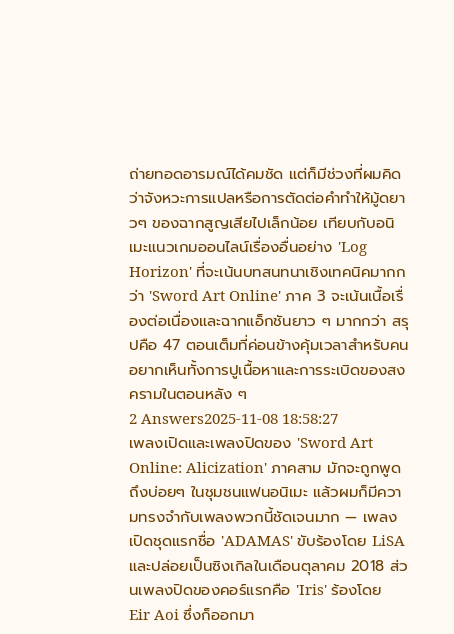ถ่ายทอดอารมณ์ได้คมชัด แต่ก็มีช่วงที่ผมคิดว่าจังหวะการแปลหรือการตัดต่อคำทำให้มู้ดยาวๆ ของฉากสูญเสียไปเล็กน้อย เทียบกับอนิเมะแนวเกมออนไลน์เรื่องอื่นอย่าง 'Log Horizon' ที่จะเน้นบทสนทนาเชิงเทคนิคมากกว่า 'Sword Art Online' ภาค 3 จะเน้นเนื้อเรื่องต่อเนื่องและฉากแอ็กชันยาว ๆ มากกว่า สรุปคือ 47 ตอนเต็มที่ค่อนข้างคุ้มเวลาสำหรับคนอยากเห็นทั้งการปูเนื้อหาและการระเบิดของสงครามในตอนหลัง ๆ
2 Answers2025-11-08 18:58:27
เพลงเปิดและเพลงปิดของ 'Sword Art Online: Alicization' ภาคสาม มักจะถูกพูดถึงบ่อยๆ ในชุมชนแฟนอนิเมะ แล้วผมก็มีความทรงจำกับเพลงพวกนี้ชัดเจนมาก — เพลงเปิดชุดแรกชื่อ 'ADAMAS' ขับร้องโดย LiSA และปล่อยเป็นซิงเกิลในเดือนตุลาคม 2018 ส่วนเพลงปิดของคอร์แรกคือ 'Iris' ร้องโดย Eir Aoi ซึ่งก็ออกมา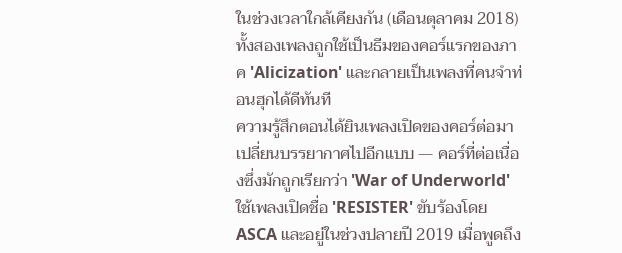ในช่วงเวลาใกล้เคียงกัน (เดือนตุลาคม 2018) ทั้งสองเพลงถูกใช้เป็นธีมของคอร์แรกของภาค 'Alicization' และกลายเป็นเพลงที่คนจำท่อนฮุกได้ดีทันที
ความรู้สึกตอนได้ยินเพลงเปิดของคอร์ต่อมาเปลี่ยนบรรยากาศไปอีกแบบ — คอร์ที่ต่อเนื่องซึ่งมักถูกเรียกว่า 'War of Underworld' ใช้เพลงเปิดชื่อ 'RESISTER' ขับร้องโดย ASCA และอยู่ในช่วงปลายปี 2019 เมื่อพูดถึง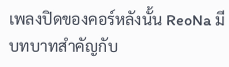เพลงปิดของคอร์หลังนั้น ReoNa มีบทบาทสำคัญกับ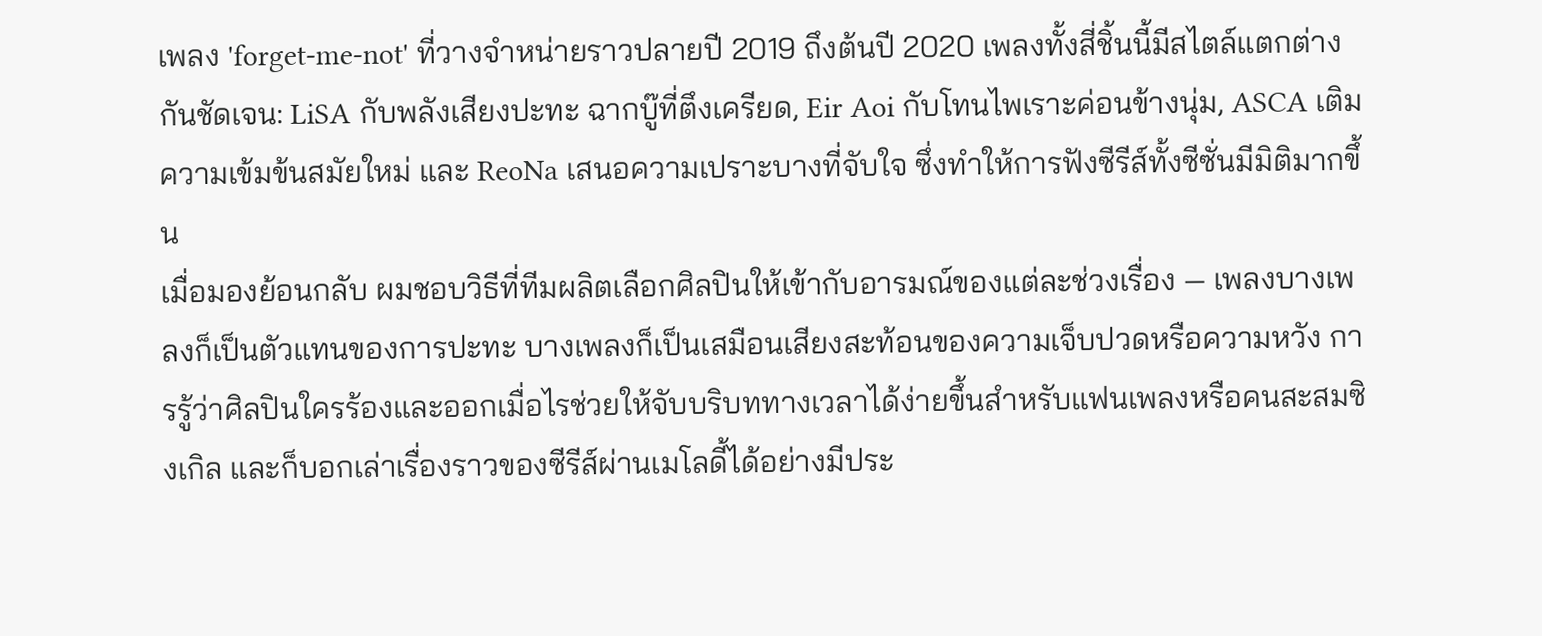เพลง 'forget-me-not' ที่วางจำหน่ายราวปลายปี 2019 ถึงต้นปี 2020 เพลงทั้งสี่ชิ้นนี้มีสไตล์แตกต่างกันชัดเจน: LiSA กับพลังเสียงปะทะ ฉากบู๊ที่ตึงเครียด, Eir Aoi กับโทนไพเราะค่อนข้างนุ่ม, ASCA เติมความเข้มข้นสมัยใหม่ และ ReoNa เสนอความเปราะบางที่จับใจ ซึ่งทำให้การฟังซีรีส์ทั้งซีซั่นมีมิติมากขึ้น
เมื่อมองย้อนกลับ ผมชอบวิธีที่ทีมผลิตเลือกศิลปินให้เข้ากับอารมณ์ของแต่ละช่วงเรื่อง — เพลงบางเพลงก็เป็นตัวแทนของการปะทะ บางเพลงก็เป็นเสมือนเสียงสะท้อนของความเจ็บปวดหรือความหวัง การรู้ว่าศิลปินใครร้องและออกเมื่อไรช่วยให้จับบริบททางเวลาได้ง่ายขึ้นสำหรับแฟนเพลงหรือคนสะสมซิงเกิล และก็บอกเล่าเรื่องราวของซีรีส์ผ่านเมโลดี้ได้อย่างมีประ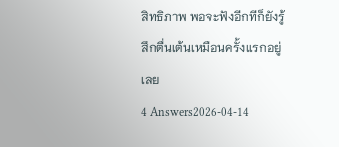สิทธิภาพ พอจะฟังอีกทีก็ยังรู้สึกตื่นเต้นเหมือนครั้งแรกอยู่เลย
4 Answers2026-04-14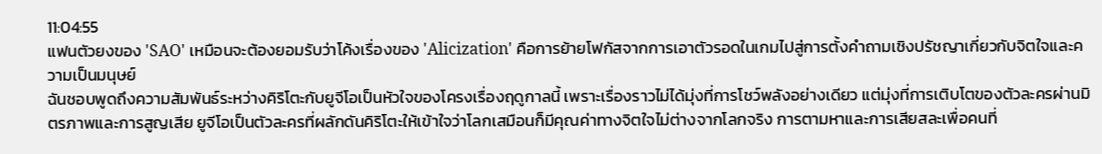11:04:55
แฟนตัวยงของ 'SAO' เหมือนจะต้องยอมรับว่าโค้งเรื่องของ 'Alicization' คือการย้ายโฟกัสจากการเอาตัวรอดในเกมไปสู่การตั้งคำถามเชิงปรัชญาเกี่ยวกับจิตใจและความเป็นมนุษย์
ฉันชอบพูดถึงความสัมพันธ์ระหว่างคิริโตะกับยูจีโอเป็นหัวใจของโครงเรื่องฤดูกาลนี้ เพราะเรื่องราวไม่ได้มุ่งที่การโชว์พลังอย่างเดียว แต่มุ่งที่การเติบโตของตัวละครผ่านมิตรภาพและการสูญเสีย ยูจีโอเป็นตัวละครที่ผลักดันคิริโตะให้เข้าใจว่าโลกเสมือนก็มีคุณค่าทางจิตใจไม่ต่างจากโลกจริง การตามหาและการเสียสละเพื่อคนที่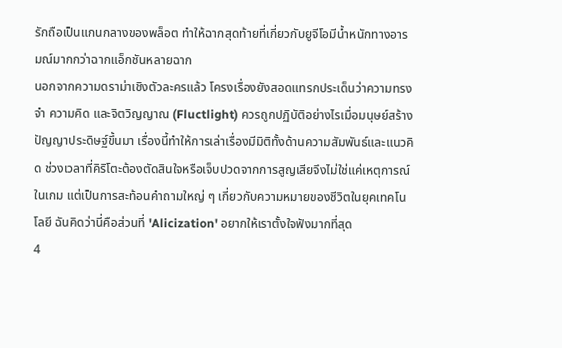รักถือเป็นแกนกลางของพล็อต ทำให้ฉากสุดท้ายที่เกี่ยวกับยูจีโอมีน้ำหนักทางอารมณ์มากกว่าฉากแอ็กชันหลายฉาก
นอกจากความดราม่าเชิงตัวละครแล้ว โครงเรื่องยังสอดแทรกประเด็นว่าความทรงจำ ความคิด และจิตวิญญาณ (Fluctlight) ควรถูกปฏิบัติอย่างไรเมื่อมนุษย์สร้างปัญญาประดิษฐ์ขึ้นมา เรื่องนี้ทำให้การเล่าเรื่องมีมิติทั้งด้านความสัมพันธ์และแนวคิด ช่วงเวลาที่คิริโตะต้องตัดสินใจหรือเจ็บปวดจากการสูญเสียจึงไม่ใช่แค่เหตุการณ์ในเกม แต่เป็นการสะท้อนคำถามใหญ่ ๆ เกี่ยวกับความหมายของชีวิตในยุคเทคโนโลยี ฉันคิดว่านี่คือส่วนที่ 'Alicization' อยากให้เราตั้งใจฟังมากที่สุด
4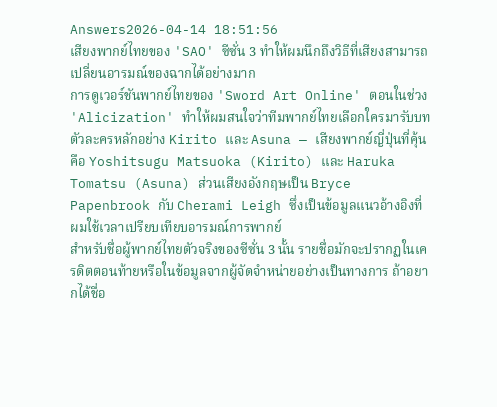Answers2026-04-14 18:51:56
เสียงพากย์ไทยของ 'SAO' ซีซั่น 3 ทำให้ผมนึกถึงวิธีที่เสียงสามารถเปลี่ยนอารมณ์ของฉากได้อย่างมาก
การดูเวอร์ชันพากย์ไทยของ 'Sword Art Online' ตอนในช่วง 'Alicization' ทำให้ผมสนใจว่าทีมพากย์ไทยเลือกใครมารับบทตัวละครหลักอย่าง Kirito และ Asuna — เสียงพากย์ญี่ปุ่นที่คุ้นคือ Yoshitsugu Matsuoka (Kirito) และ Haruka Tomatsu (Asuna) ส่วนเสียงอังกฤษเป็น Bryce Papenbrook กับ Cherami Leigh ซึ่งเป็นข้อมูลแนวอ้างอิงที่ผมใช้เวลาเปรียบเทียบอารมณ์การพากย์
สำหรับชื่อผู้พากย์ไทยตัวจริงของซีซั่น 3 นั้น รายชื่อมักจะปรากฏในเครดิตตอนท้ายหรือในข้อมูลจากผู้จัดจำหน่ายอย่างเป็นทางการ ถ้าอยากได้ชื่อ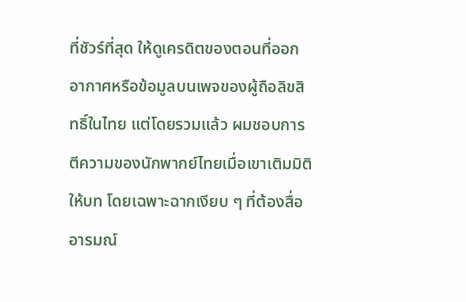ที่ชัวร์ที่สุด ให้ดูเครดิตของตอนที่ออกอากาศหรือข้อมูลบนเพจของผู้ถือลิขสิทธิ์ในไทย แต่โดยรวมแล้ว ผมชอบการตีความของนักพากย์ไทยเมื่อเขาเติมมิติให้บท โดยเฉพาะฉากเงียบ ๆ ที่ต้องสื่ออารมณ์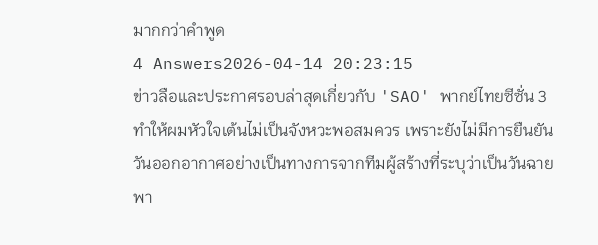มากกว่าคำพูด
4 Answers2026-04-14 20:23:15
ข่าวลือและประกาศรอบล่าสุดเกี่ยวกับ 'SAO' พากย์ไทยซีซั่น 3 ทำให้ผมหัวใจเต้นไม่เป็นจังหวะพอสมควร เพราะยังไม่มีการยืนยันวันออกอากาศอย่างเป็นทางการจากทีมผู้สร้างที่ระบุว่าเป็นวันฉายพา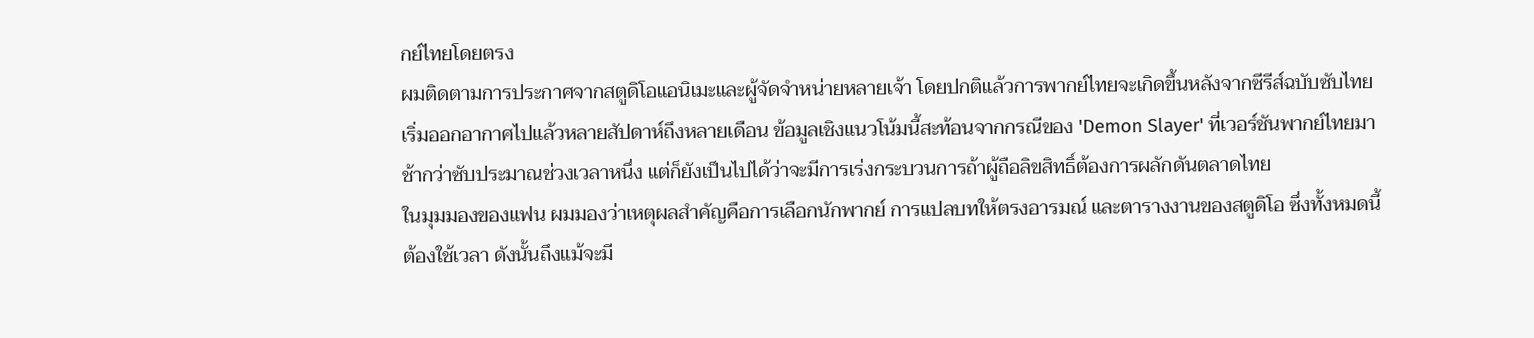กย์ไทยโดยตรง
ผมติดตามการประกาศจากสตูดิโอแอนิเมะและผู้จัดจำหน่ายหลายเจ้า โดยปกติแล้วการพากย์ไทยจะเกิดขึ้นหลังจากซีรีส์ฉบับซับไทยเริ่มออกอากาศไปแล้วหลายสัปดาห์ถึงหลายเดือน ข้อมูลเชิงแนวโน้มนี้สะท้อนจากกรณีของ 'Demon Slayer' ที่เวอร์ชันพากย์ไทยมาช้ากว่าซับประมาณช่วงเวลาหนึ่ง แต่ก็ยังเป็นไปได้ว่าจะมีการเร่งกระบวนการถ้าผู้ถือลิขสิทธิ์ต้องการผลักดันตลาดไทย
ในมุมมองของแฟน ผมมองว่าเหตุผลสำคัญคือการเลือกนักพากย์ การแปลบทให้ตรงอารมณ์ และตารางงานของสตูดิโอ ซึ่งทั้งหมดนี้ต้องใช้เวลา ดังนั้นถึงแม้จะมี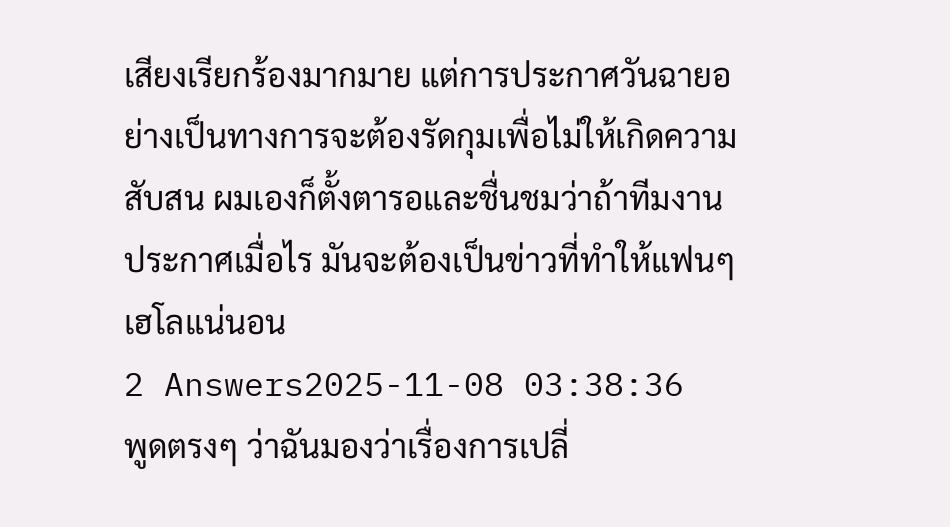เสียงเรียกร้องมากมาย แต่การประกาศวันฉายอย่างเป็นทางการจะต้องรัดกุมเพื่อไม่ให้เกิดความสับสน ผมเองก็ตั้งตารอและชื่นชมว่าถ้าทีมงานประกาศเมื่อไร มันจะต้องเป็นข่าวที่ทำให้แฟนๆ เฮโลแน่นอน
2 Answers2025-11-08 03:38:36
พูดตรงๆ ว่าฉันมองว่าเรื่องการเปลี่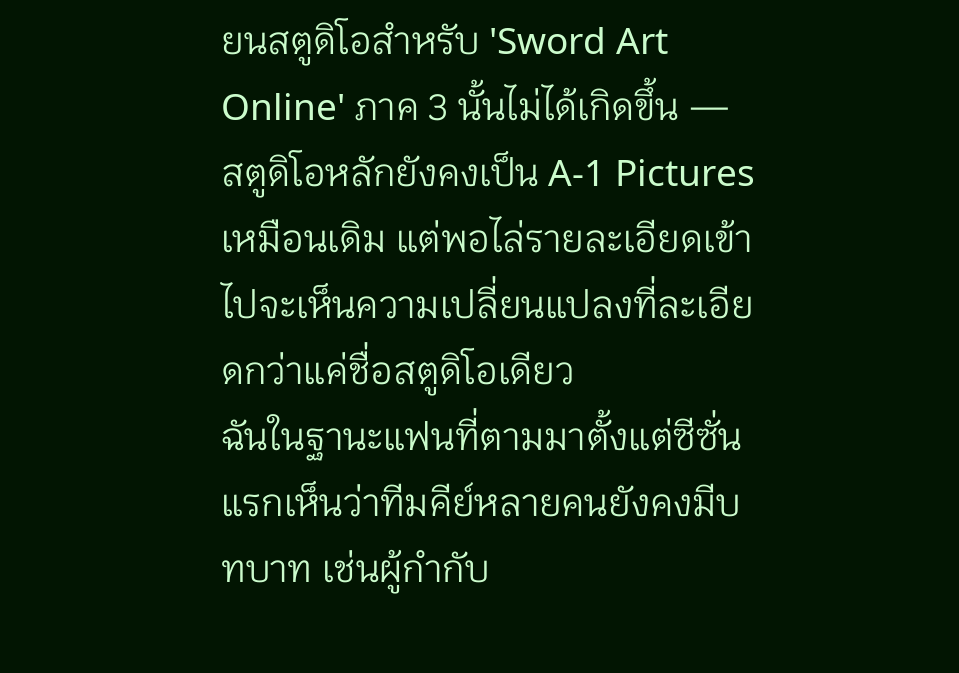ยนสตูดิโอสำหรับ 'Sword Art Online' ภาค 3 นั้นไม่ได้เกิดขึ้น — สตูดิโอหลักยังคงเป็น A-1 Pictures เหมือนเดิม แต่พอไล่รายละเอียดเข้าไปจะเห็นความเปลี่ยนแปลงที่ละเอียดกว่าแค่ชื่อสตูดิโอเดียว
ฉันในฐานะแฟนที่ตามมาตั้งแต่ซีซั่นแรกเห็นว่าทีมคีย์หลายคนยังคงมีบทบาท เช่นผู้กำกับ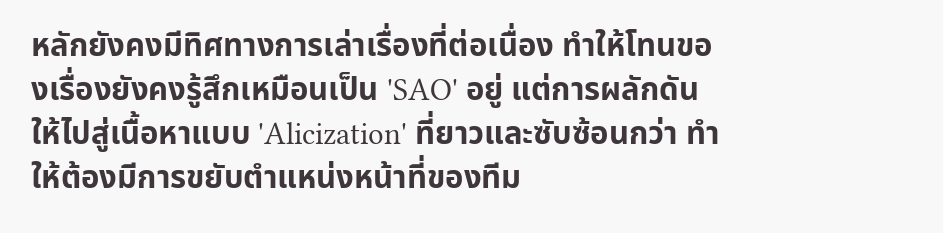หลักยังคงมีทิศทางการเล่าเรื่องที่ต่อเนื่อง ทำให้โทนของเรื่องยังคงรู้สึกเหมือนเป็น 'SAO' อยู่ แต่การผลักดันให้ไปสู่เนื้อหาแบบ 'Alicization' ที่ยาวและซับซ้อนกว่า ทำให้ต้องมีการขยับตำแหน่งหน้าที่ของทีม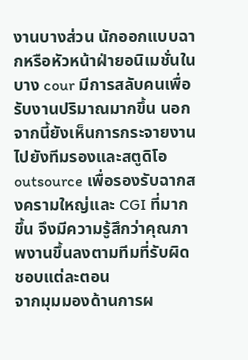งานบางส่วน นักออกแบบฉากหรือหัวหน้าฝ่ายอนิเมชั่นในบาง cour มีการสลับคนเพื่อรับงานปริมาณมากขึ้น นอกจากนี้ยังเห็นการกระจายงานไปยังทีมรองและสตูดิโอ outsource เพื่อรองรับฉากสงครามใหญ่และ CGI ที่มากขึ้น จึงมีความรู้สึกว่าคุณภาพงานขึ้นลงตามทีมที่รับผิดชอบแต่ละตอน
จากมุมมองด้านการผ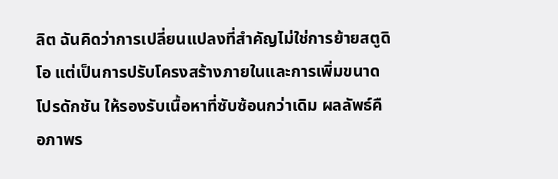ลิต ฉันคิดว่าการเปลี่ยนแปลงที่สำคัญไม่ใช่การย้ายสตูดิโอ แต่เป็นการปรับโครงสร้างภายในและการเพิ่มขนาดโปรดักชัน ให้รองรับเนื้อหาที่ซับซ้อนกว่าเดิม ผลลัพธ์คือภาพร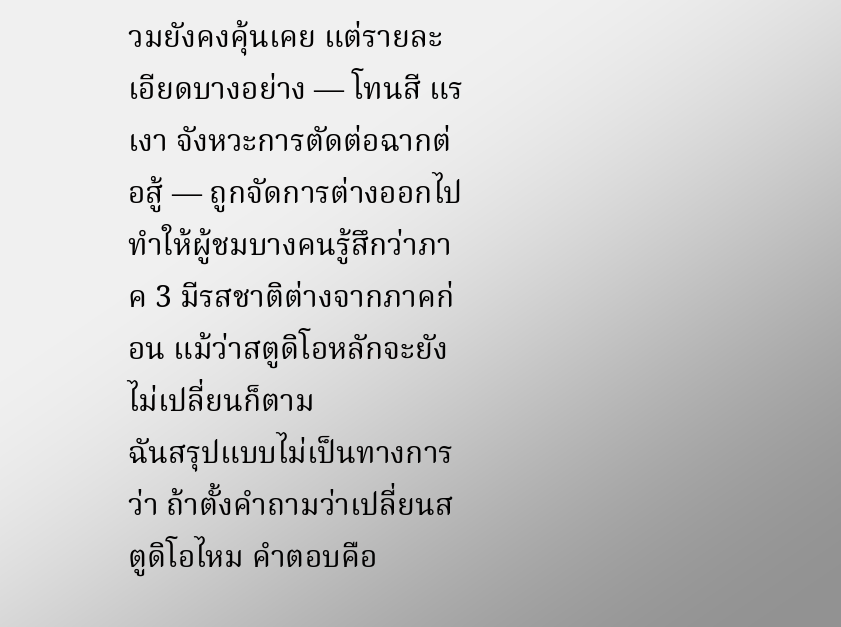วมยังคงคุ้นเคย แต่รายละเอียดบางอย่าง — โทนสี แรเงา จังหวะการตัดต่อฉากต่อสู้ — ถูกจัดการต่างออกไป ทำให้ผู้ชมบางคนรู้สึกว่าภาค 3 มีรสชาติต่างจากภาคก่อน แม้ว่าสตูดิโอหลักจะยังไม่เปลี่ยนก็ตาม
ฉันสรุปแบบไม่เป็นทางการว่า ถ้าตั้งคำถามว่าเปลี่ยนสตูดิโอไหม คำตอบคือ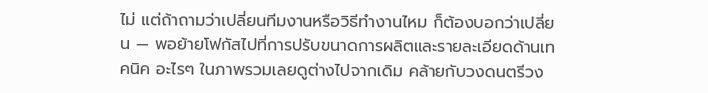ไม่ แต่ถ้าถามว่าเปลี่ยนทีมงานหรือวิธีทำงานไหม ก็ต้องบอกว่าเปลี่ยน — พอย้ายโฟกัสไปที่การปรับขนาดการผลิตและรายละเอียดด้านเทคนิค อะไรๆ ในภาพรวมเลยดูต่างไปจากเดิม คล้ายกับวงดนตรีวง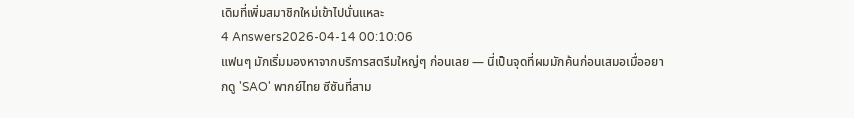เดิมที่เพิ่มสมาชิกใหม่เข้าไปนั่นแหละ
4 Answers2026-04-14 00:10:06
แฟนๆ มักเริ่มมองหาจากบริการสตรีมใหญ่ๆ ก่อนเลย — นี่เป็นจุดที่ผมมักค้นก่อนเสมอเมื่ออยากดู 'SAO' พากย์ไทย ซีซันที่สาม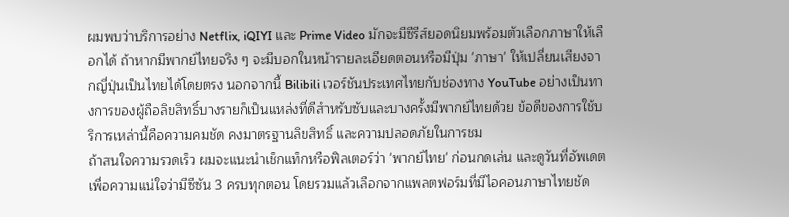ผมพบว่าบริการอย่าง Netflix, iQIYI และ Prime Video มักจะมีซีรีส์ยอดนิยมพร้อมตัวเลือกภาษาให้เลือกได้ ถ้าหากมีพากย์ไทยจริง ๆ จะมีบอกในหน้ารายละเอียดตอนหรือมีปุ่ม 'ภาษา' ให้เปลี่ยนเสียงจากญี่ปุ่นเป็นไทยได้โดยตรง นอกจากนี้ Bilibili เวอร์ชันประเทศไทยกับช่องทาง YouTube อย่างเป็นทางการของผู้ถือลิขสิทธิ์บางรายก็เป็นแหล่งที่ดีสำหรับซับและบางครั้งมีพากย์ไทยด้วย ข้อดีของการใช้บริการเหล่านี้คือความคมชัด คงมาตรฐานลิขสิทธิ์ และความปลอดภัยในการชม
ถ้าสนใจความรวดเร็ว ผมจะแนะนำเช็กแท็กหรือฟิลเตอร์ว่า 'พากย์ไทย' ก่อนกดเล่น และดูวันที่อัพเดตเพื่อความแน่ใจว่ามีซีซัน 3 ครบทุกตอน โดยรวมแล้วเลือกจากแพลตฟอร์มที่มีไอคอนภาษาไทยชัด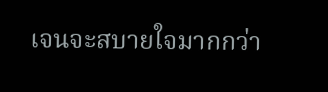เจนจะสบายใจมากกว่า